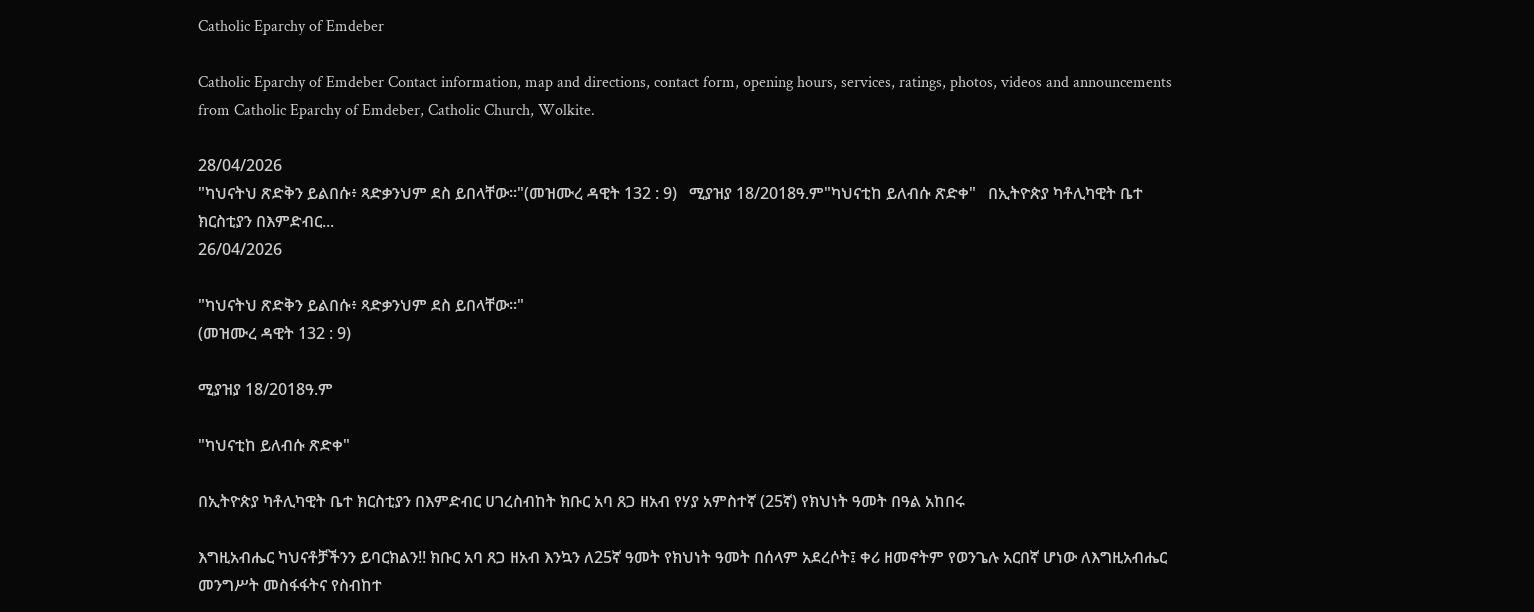Catholic Eparchy of Emdeber

Catholic Eparchy of Emdeber Contact information, map and directions, contact form, opening hours, services, ratings, photos, videos and announcements from Catholic Eparchy of Emdeber, Catholic Church, Wolkite.

28/04/2026
"ካህናትህ ጽድቅን ይልበሱ፥ ጻድቃንህም ደስ ይበላቸው።"(መዝሙረ ዳዊት 132 : 9)   ሚያዝያ 18/2018ዓ.ም"ካህናቲከ ይለብሱ ጽድቀ"   በኢትዮጵያ ካቶሊካዊት ቤተ ክርስቲያን በእምድብር...
26/04/2026

"ካህናትህ ጽድቅን ይልበሱ፥ ጻድቃንህም ደስ ይበላቸው።"
(መዝሙረ ዳዊት 132 : 9)

ሚያዝያ 18/2018ዓ.ም

"ካህናቲከ ይለብሱ ጽድቀ"

በኢትዮጵያ ካቶሊካዊት ቤተ ክርስቲያን በእምድብር ሀገረስብከት ክቡር አባ ጸጋ ዘአብ የሃያ አምስተኛ (25ኛ) የክህነት ዓመት በዓል አከበሩ

እግዚአብሔር ካህናቶቻችንን ይባርክልን!! ክቡር አባ ጸጋ ዘአብ እንኳን ለ25ኛ ዓመት የክህነት ዓመት በሰላም አደረሶት፤ ቀሪ ዘመኖትም የወንጌሉ አርበኛ ሆነው ለእግዚአብሔር መንግሥት መስፋፋትና የስብከተ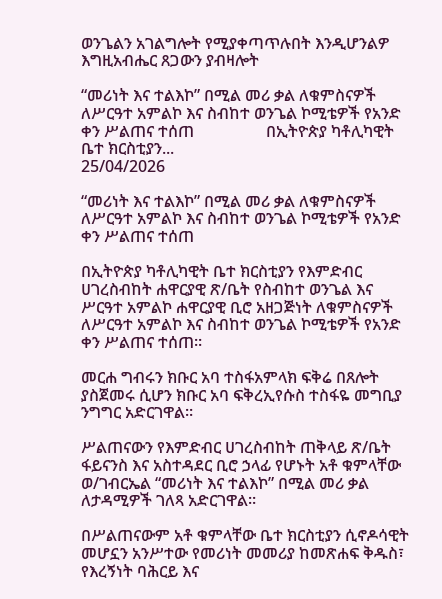ወንጌልን አገልግሎት የሚያቀጣጥሉበት እንዲሆንልዎ እግዚአብሔር ጸጋውን ያብዛሎት

“መሪነት እና ተልእኮ” በሚል መሪ ቃል ለቁምስናዎች ለሥርዓተ አምልኮ እና ስብከተ ወንጌል ኮሚቴዎች የአንድ ቀን ሥልጠና ተሰጠ                  በኢትዮጵያ ካቶሊካዊት ቤተ ክርስቲያን...
25/04/2026

“መሪነት እና ተልእኮ” በሚል መሪ ቃል ለቁምስናዎች ለሥርዓተ አምልኮ እና ስብከተ ወንጌል ኮሚቴዎች የአንድ ቀን ሥልጠና ተሰጠ

በኢትዮጵያ ካቶሊካዊት ቤተ ክርስቲያን የእምድብር ሀገረስብከት ሐዋርያዊ ጽ/ቤት የስብከተ ወንጌል እና ሥርዓተ አምልኮ ሐዋርያዊ ቢሮ አዘጋጅነት ለቁምስናዎች ለሥርዓተ አምልኮ እና ስብከተ ወንጌል ኮሚቴዎች የአንድ ቀን ሥልጠና ተሰጠ።

መርሐ ግብሩን ክቡር አባ ተስፋአምላክ ፍቅሬ በጸሎት ያስጀመሩ ሲሆን ክቡር አባ ፍቅረኢየሱስ ተስፋዬ መግቢያ ንግግር አድርገዋል።

ሥልጠናውን የእምድብር ሀገረስብከት ጠቅላይ ጽ/ቤት ፋይናንስ እና አስተዳደር ቢሮ ኃላፊ የሆኑት አቶ ቁምላቸው ወ/ገብርኤል “መሪነት እና ተልእኮ” በሚል መሪ ቃል ለታዳሚዎች ገለጻ አድርገዋል።

በሥልጠናውም አቶ ቁምላቸው ቤተ ክርስቲያን ሲኖዶሳዊት መሆኗን አንሥተው የመሪነት መመሪያ ከመጽሐፍ ቅዱስ፣ የእረኝነት ባሕርይ እና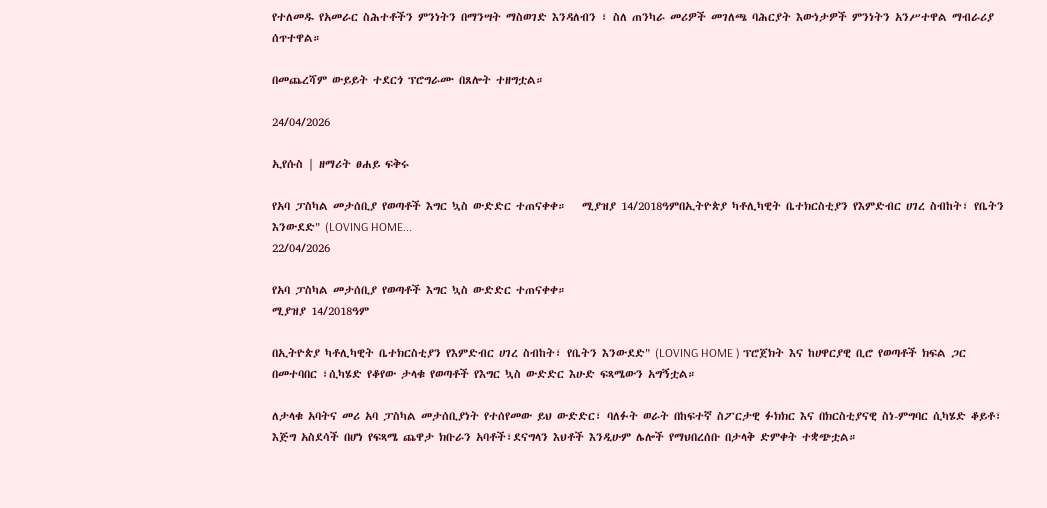የተለመዱ የአመራር ስሕተቶችን ምንነትን በማንሣት ማስወገድ እንዳለብን ፣ ስለ ጠንካራ መሪዎች መገለጫ ባሕርያት እውነታዎች ምንነትን አንሥተዋል ማብራሪያ ሰጥተዋል።

በመጨረሻም ውይይት ተደርጎ ፕሮግራሙ በጸሎት ተዘግቷል።

24/04/2026

ኢየሱስ | ዘማሪት ፀሐይ ፍቅሩ

የአባ ፓስካል መታሰቢያ የወጣቶች እግር ኳስ ውድድር ተጠናቀቀ።   ሚያዝያ 14/2018ዓምበኢትዮጵያ ካቶሊካዊት ቤተክርስቲያን የእምድብር ሀገረ ስብከት፣ የቤትን እንውደድ" (LOVING HOME...
22/04/2026

የአባ ፓስካል መታሰቢያ የወጣቶች እግር ኳስ ውድድር ተጠናቀቀ።
ሚያዝያ 14/2018ዓም

በኢትዮጵያ ካቶሊካዊት ቤተክርስቲያን የእምድብር ሀገረ ስብከት፣ የቤትን እንውደድ" (LOVING HOME ) ፕሮጀክት እና ከሀዋርያዊ ቢሮ የወጣቶች ክፍል ጋር በመተባበር ፣ሲካሄድ የቆየው ታላቁ የወጣቶች የእግር ኳስ ውድድር እሁድ ፍጻሜውን አግኝቷል።

ለታላቁ አባትና መሪ አባ ፓስካል መታሰቢያነት የተሰየመው ይህ ውድድር፣ ባለፉት ወራት በከፍተኛ ስፖርታዊ ፉክክር እና በክርስቲያናዊ ስነ-ምግባር ሲካሄድ ቆይቶ፣ እጅግ አስደሳች በሆነ የፍጻሜ ጨዋታ ክቡራን አባቶች፣ደናግላን እህቶች እንዲሁም ሌሎች የማህበረሰቡ በታላቅ ድምቀት ተቋጭቷል።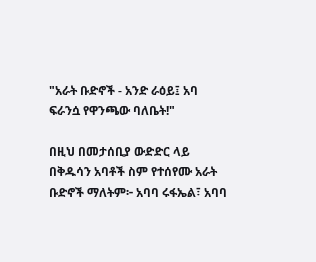"አራት ቡድኖች - አንድ ራዕይ፤ አባ ፍራንሷ የዋንጫው ባለቤት!"

በዚህ በመታሰቢያ ውድድር ላይ በቅዱሳን አባቶች ስም የተሰየሙ አራት ቡድኖች ማለትም፦ አባባ ሩፋኤል፣ አባባ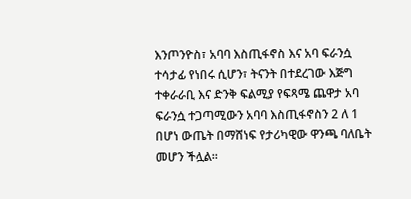እንጦንዮስ፣ አባባ እስጢፋኖስ እና አባ ፍራንሷ ተሳታፊ የነበሩ ሲሆን፣ ትናንት በተደረገው እጅግ ተቀራራቢ እና ድንቅ ፍልሚያ የፍጻሜ ጨዋታ አባ ፍራንሷ ተጋጣሚውን አባባ እስጢፋኖስን 2 ለ 1 በሆነ ውጤት በማሸነፍ የታሪካዊው ዋንጫ ባለቤት መሆን ችሏል።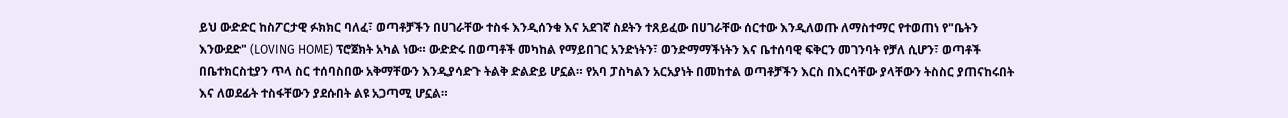ይህ ውድድር ከስፖርታዊ ፉክክር ባለፈ፣ ወጣቶቻችን በሀገራቸው ተስፋ እንዲሰንቁ እና አደገኛ ስደትን ተጸይፈው በሀገራቸው ሰርተው እንዲለወጡ ለማስተማር የተወጠነ የ"ቤትን እንውደድ" (LOVING HOME) ፕሮጀክት አካል ነው። ውድድሩ በወጣቶች መካከል የማይበገር አንድነትን፣ ወንድማማችነትን እና ቤተሰባዊ ፍቅርን መገንባት የቻለ ሲሆን፣ ወጣቶች በቤተክርስቲያን ጥላ ስር ተሰባስበው አቅማቸውን እንዲያሳድጉ ትልቅ ድልድይ ሆኗል። የአባ ፓስካልን አርአያነት በመከተል ወጣቶቻችን እርስ በእርሳቸው ያላቸውን ትስስር ያጠናከሩበት እና ለወደፊት ተስፋቸውን ያደሱበት ልዩ አጋጣሚ ሆኗል።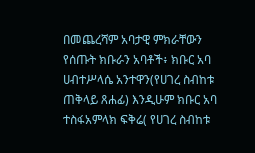በመጨረሻም አባታዊ ምክራቸውን የሰጡት ክቡራን አባቶች፥ ክቡር አባ ሀብተሥላሴ አንተዋን(የሀገረ ስብከቱ ጠቅላይ ጸሐፊ) እንዲሁም ክቡር አባ ተስፋአምላክ ፍቅሬ( የሀገረ ስብከቱ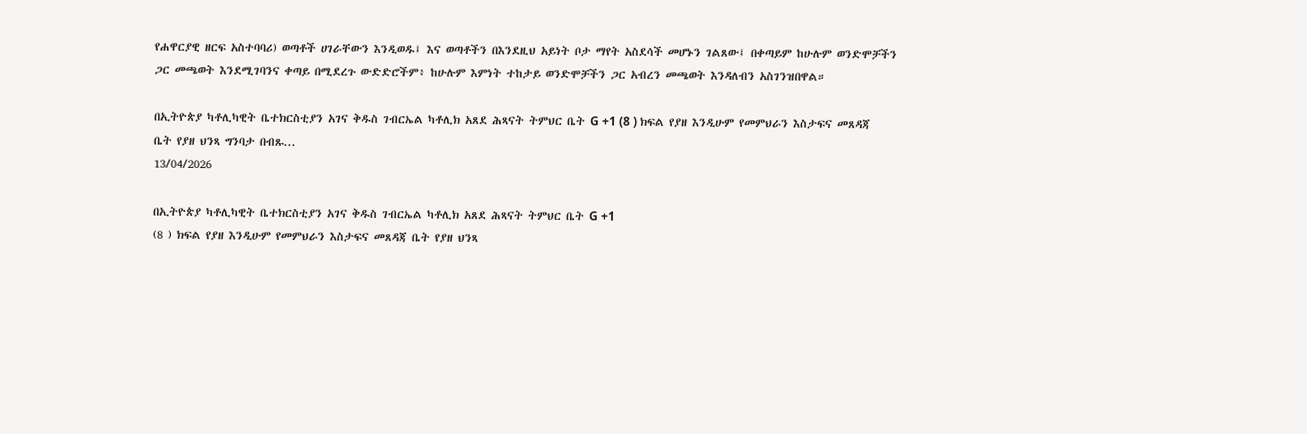የሐዋርያዊ ዘርፍ አስተባባሪ) ወጣቶች ሀገራቸውን እንዲወዱ፤ እና ወጣቶችን በእንደዚህ አይነት ቦታ ማየት አስደሳች መሆኑን ገልጸው፤ በቀጣይም ከሁሉም ወንድሞቻችን ጋር መጫወት እንደሚገባንና ቀጣይ በሚደረጉ ውድድሮችም፥ ከሁሉም እምነት ተከታይ ወንድሞቻችን ጋር አብረን መጫወት እንዳለብን አስገንዝበዋል።

በኢትዮጵያ ካቶሊካዊት ቤተክርስቲያን አገና ቅዱስ ገብርኤል ካቶሊክ አጸደ ሕጻናት ትምህር ቤት G +1 (8 ) ክፍል የያዘ እንዲሁም የመምህራን እስታፍና መጸዳጃ ቤት የያዘ ህንጻ ግንባታ በብጹ...
13/04/2026

በኢትዮጵያ ካቶሊካዊት ቤተክርስቲያን አገና ቅዱስ ገብርኤል ካቶሊክ አጸደ ሕጻናት ትምህር ቤት G +1
(8 ) ክፍል የያዘ እንዲሁም የመምህራን እስታፍና መጸዳጃ ቤት የያዘ ህንጻ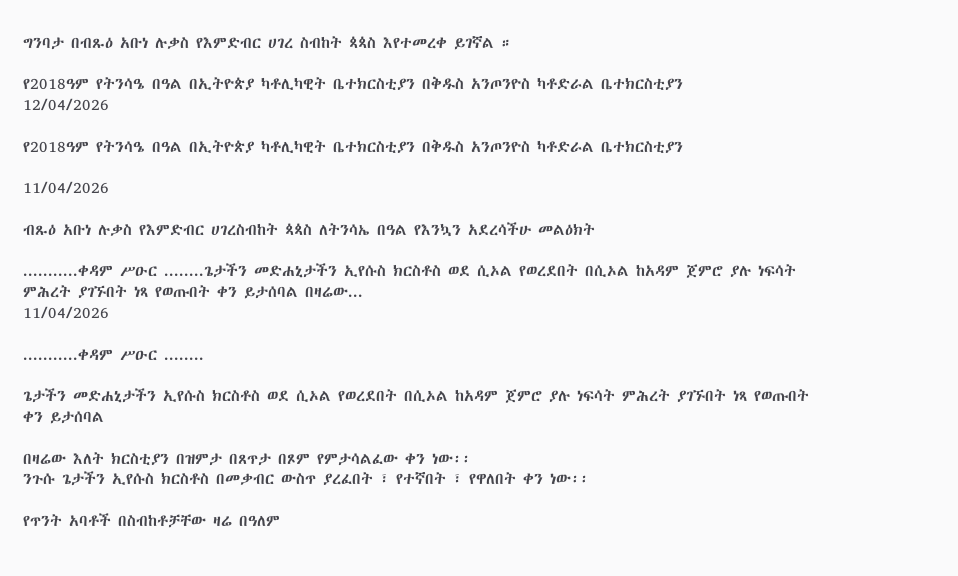ግንባታ በብጹዕ አቡነ ሉቃስ የእምድብር ሀገረ ስብከት ጳጳስ እየተመረቀ ይገኛል ።

የ2018ዓም የትንሳዔ በዓል በኢትዮጵያ ካቶሊካዊት ቤተክርስቲያን በቅዱስ አንጦንዮስ ካቶድራል ቤተክርስቲያን
12/04/2026

የ2018ዓም የትንሳዔ በዓል በኢትዮጵያ ካቶሊካዊት ቤተክርስቲያን በቅዱስ አንጦንዮስ ካቶድራል ቤተክርስቲያን

11/04/2026

ብጹዕ አቡነ ሉቃስ የእምድብር ሀገረስብከት ጳጳስ ለትንሳኤ በዓል የእንኳን አደረሳችሁ መልዕክት

...........ቀዳም ሥዑር ........ጌታችን መድሐኒታችን ኢየሱስ ክርስቶስ ወደ ሲኦል የወረደበት በሲኦል ከአዳም ጀምሮ ያሉ ነፍሳት ምሕረት ያገኙበት ነጻ የወጡበት ቀን ይታሰባል በዛሬው...
11/04/2026

...........ቀዳም ሥዑር ........

ጌታችን መድሐኒታችን ኢየሱስ ክርስቶስ ወደ ሲኦል የወረደበት በሲኦል ከአዳም ጀምሮ ያሉ ነፍሳት ምሕረት ያገኙበት ነጻ የወጡበት ቀን ይታሰባል

በዛሬው እለት ክርስቲያን በዝምታ በጸጥታ በጾም የምታሳልፈው ቀን ነው፡፡
ንጉሱ ጌታችን ኢየሱስ ክርስቶስ በመቃብር ውስጥ ያረፈበት ፣ የተኛበት ፣ የዋለበት ቀን ነው፡፡

የጥንት አባቶች በስብከቶቻቸው ዛሬ በዓለም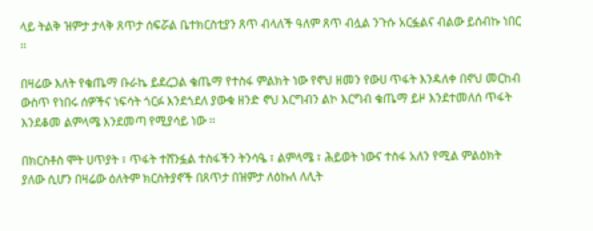ላይ ትልቅ ዝምታ ታላቅ ጸጥታ ሰፍሯል ቤተክርስቲያን ጸጥ ብላለች ዓለም ጸጥ ብሏል ንጉሱ አርፏልና ብልው ይሰብኩ ነበር ፡፡

በዛሬው እለት የቄጤማ ቡራኬ ይደረጋል ቄጤማ የተስፋ ምልክት ነው የኖህ ዘመን የውሀ ጥፋት እንዳለቀ በኖህ መርከብ ውስጥ የነበሩ ሰዎችና ነፍሳት ጎርፉ እንደጎደለ ያውቁ ዘንድ ኖህ እርግብን ልኮ እርግብ ቄጤማ ይዞ እንደተመለሰ ጥፋት እንደቆመ ልምላሜ እንደመጣ የሚያሳይ ነው ፡፡

በክርስቶስ ሞት ሀጥያት ፣ ጥፋት ተሸንፏል ተስፋችን ትንሳዔ ፣ ልምላሜ ፣ ሕይወት ነውና ተስፋ አለን የሚል ምልዕክት ያለው ሲሆን በዛሬው ዕለትም ክርስትያኖች በጸጥታ በዝምታ ለዕኩለ ለሊት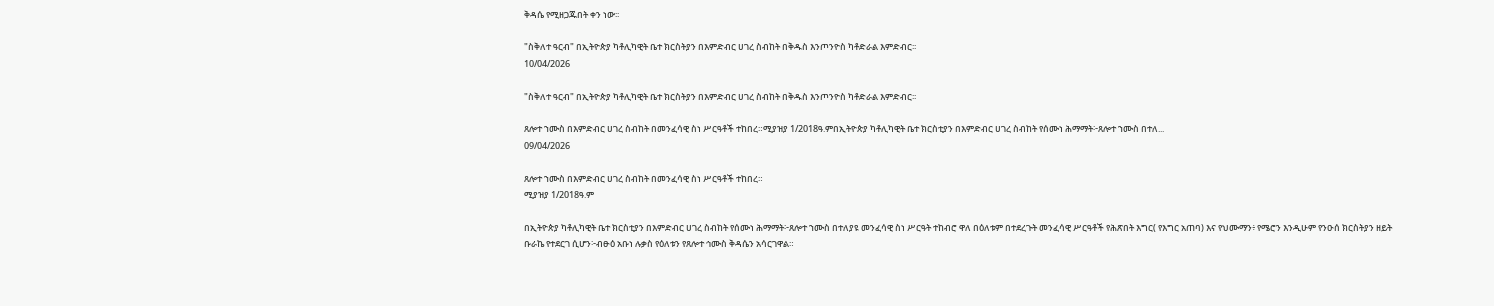ቅዳሴ የሚዘጋጁበት ቀን ነው፡፡

"ስቅለተ ዓርብ" በኢትዮጵያ ካቶሊካዊት ቤተ ክርስትያን በእምድብር ሀገረ ስብከት በቅዱስ እንጦንዮስ ካቶድራል እምድብር፡፡
10/04/2026

"ስቅለተ ዓርብ" በኢትዮጵያ ካቶሊካዊት ቤተ ክርስትያን በእምድብር ሀገረ ስብከት በቅዱስ እንጦንዮስ ካቶድራል እምድብር፡፡

ጸሎተ ኀሙስ በእምድብር ሀገረ ስብከት በመንፈሳዊ ስነ ሥርዓቶች ተከበረ።ሚያዝያ 1/2018ዓ.ምበኢትዮጵያ ካቶሊካዊት ቤተ ክርስቲያን በእምድብር ሀገረ ስብከት የሰሙነ ሕማማት፦ጸሎተ ኀሙስ በተለ...
09/04/2026

ጸሎተ ኀሙስ በእምድብር ሀገረ ስብከት በመንፈሳዊ ስነ ሥርዓቶች ተከበረ።
ሚያዝያ 1/2018ዓ.ም

በኢትዮጵያ ካቶሊካዊት ቤተ ክርስቲያን በእምድብር ሀገረ ስብከት የሰሙነ ሕማማት፦ጸሎተ ኀሙስ በተለያዩ መንፈሳዊ ስነ ሥርዓት ተከብሮ ዋለ በዕለቱም በተደረጉት መንፈሳዊ ሥርዓቶች የሕጽበት እግር( የእግር አጠባ) እና የህሙማን፥ የሜሮን እንዲሁም የንዑሰ ክርስትያን ዘይት ቡራኬ የተደርገ ሲሆን፦ብፁዕ አቡነ ሉቃስ የዕለቱን የጸሎተ ኅሙስ ቅዳሴን አሳርገዋል።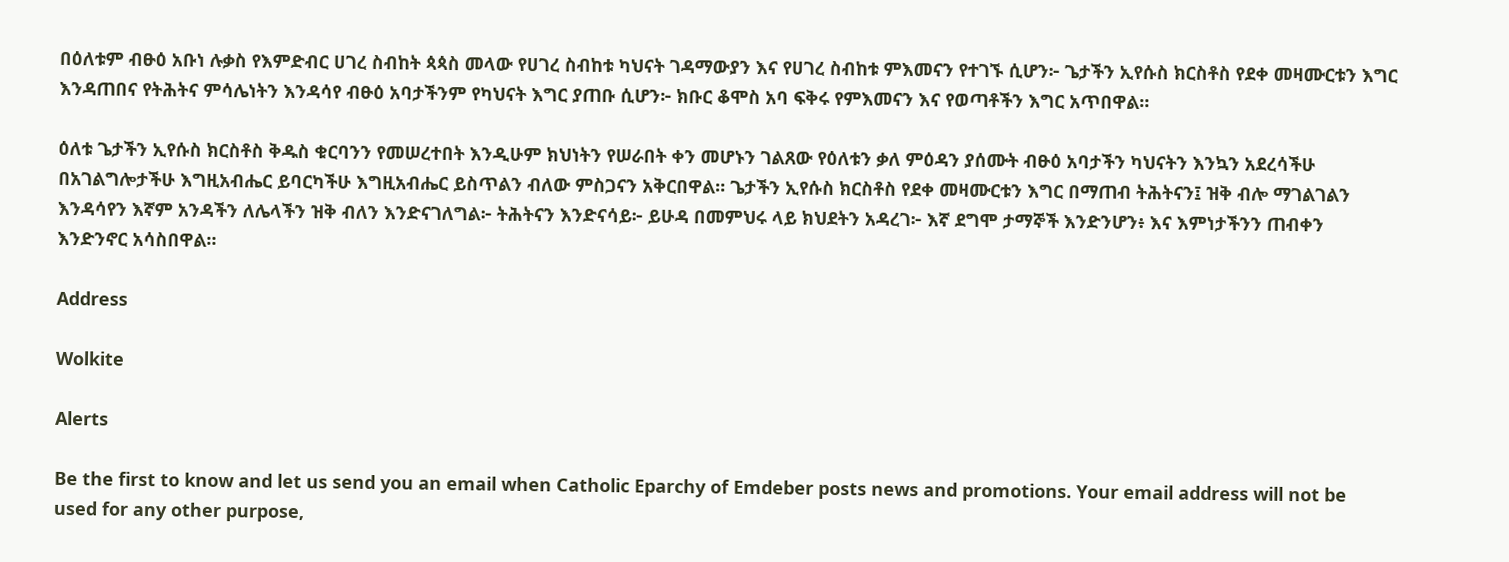በዕለቱም ብፁዕ አቡነ ሉቃስ የእምድብር ሀገረ ስብከት ጳጳስ መላው የሀገረ ስብከቱ ካህናት ገዳማውያን እና የሀገረ ስብከቱ ምእመናን የተገኙ ሲሆን፦ ጌታችን ኢየሱስ ክርስቶስ የደቀ መዛሙርቱን እግር እንዳጠበና የትሕትና ምሳሌነትን እንዳሳየ ብፁዕ አባታችንም የካህናት እግር ያጠቡ ሲሆን፦ ክቡር ቆሞስ አባ ፍቅሩ የምእመናን እና የወጣቶችን እግር አጥበዋል።

ዕለቱ ጌታችን ኢየሱስ ክርስቶስ ቅዱስ ቁርባንን የመሠረተበት እንዲሁም ክህነትን የሠራበት ቀን መሆኑን ገልጸው የዕለቱን ቃለ ምዕዳን ያሰሙት ብፁዕ አባታችን ካህናትን እንኳን አደረሳችሁ በአገልግሎታችሁ እግዚአብሔር ይባርካችሁ እግዚአብሔር ይስጥልን ብለው ምስጋናን አቅርበዋል። ጌታችን ኢየሱስ ክርስቶስ የደቀ መዛሙርቱን እግር በማጠብ ትሕትናን፤ ዝቅ ብሎ ማገልገልን እንዳሳየን እኛም አንዳችን ለሌላችን ዝቅ ብለን እንድናገለግል፦ ትሕትናን እንድናሳይ፦ ይሁዳ በመምህሩ ላይ ክህደትን አዳረገ፦ እኛ ደግሞ ታማኞች እንድንሆን፥ እና እምነታችንን ጠብቀን እንድንኖር አሳስበዋል።

Address

Wolkite

Alerts

Be the first to know and let us send you an email when Catholic Eparchy of Emdeber posts news and promotions. Your email address will not be used for any other purpose,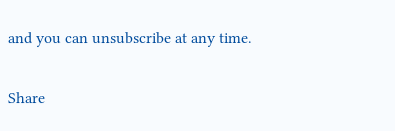and you can unsubscribe at any time.

Share